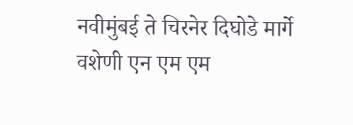नवीमुंबई ते चिरनेर दिघोडे मार्गे वशेणी एन एम एम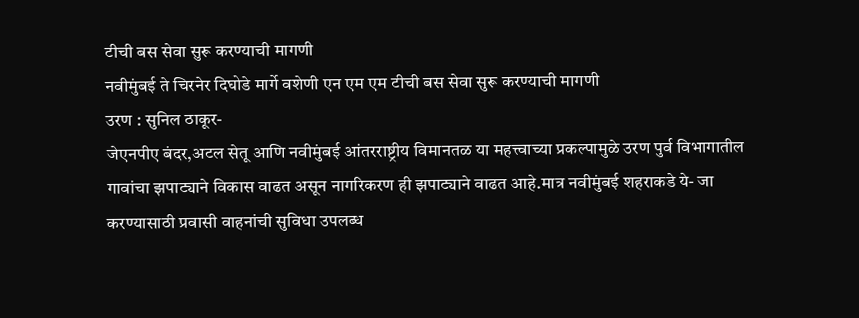टीची बस सेवा सुरू करण्याची मागणी
नवीमुंबई ते चिरनेर दिघोडे मार्गे वशेणी एन एम एम टीची बस सेवा सुरू करण्याची मागणी
उरण : सुनिल ठाकूर-
जेएनपीए बंदर,अटल सेतू आणि नवीमुंबई आंतरराष्ट्रीय विमानतळ या महत्त्वाच्या प्रकल्पामुळे उरण पुर्व विभागातील गावांचा झपाट्याने विकास वाढत असून नागरिकरण ही झपाट्याने वाढत आहे.मात्र नवीमुंबई शहराकडे ये- जा करण्यासाठी प्रवासी वाहनांची सुविधा उपलब्ध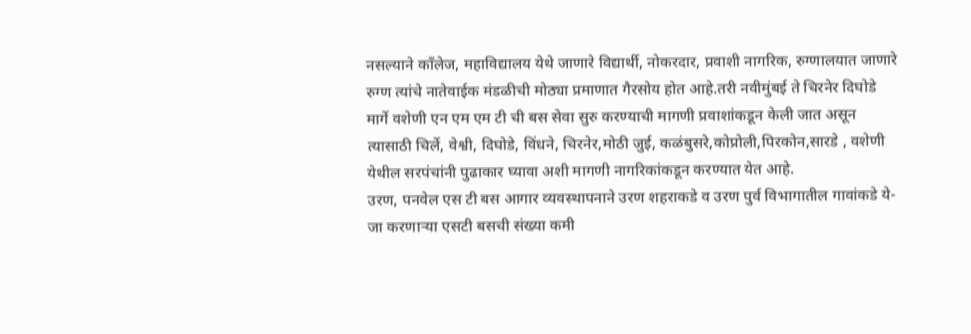नसल्याने काँलेज, महाविद्यालय येथे जाणारे विद्यार्थी, नोकरदार, प्रवाशी नागरिक, रुग्णालयात जाणारे रुग्ण त्यांचे नातेवाईक मंडळीची मोठ्या प्रमाणात गैरसोय होत आहे.तरी नवीमुंबई ते चिरनेर दिघोडे मार्गे वशेणी एन एम एम टी ची बस सेवा सुरु करण्याची मागणी प्रवाशांकडून केली जात असून त्यासाठी चिर्ले, वेश्वी, दिघोडे, विंधने, चिरनेर,मोठी जुई, कळंबुसरे,कोप्रोली,पिरकोन,सारडे , वशेणी येथील सरपंचांनी पुढाकार घ्यावा अशी मागणी नागरिकांकडून करण्यात येत आहे.
उरण, पनवेल एस टी बस आगार व्यवस्थापनाने उरण शहराकडे व उरण पुर्व विभागातील गावांकडे ये- जा करणाऱ्या एसटी बसची संख्या कमी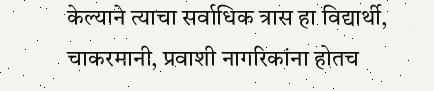केल्याने त्याचा सर्वाधिक त्रास हा विद्यार्थी, चाकरमानी, प्रवाशी नागरिकांना होतच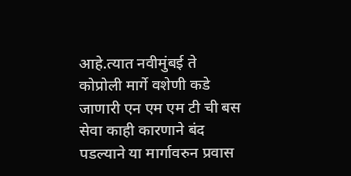आहे.त्यात नवीमुंबई ते कोप्रोली मार्गे वशेणी कडे जाणारी एन एम एम टी ची बस सेवा काही कारणाने बंद पडल्याने या मार्गावरुन प्रवास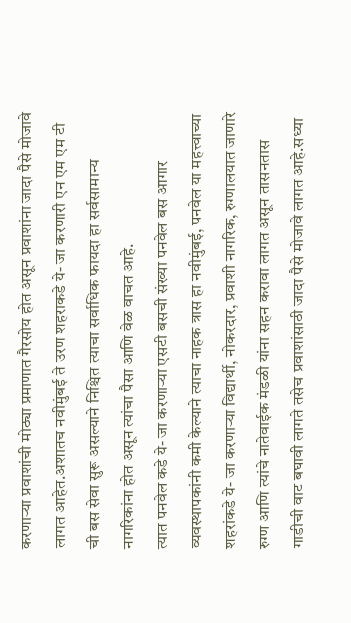करणाऱ्या प्रवाशांची मोठ्या प्रमाणात गैरसोय होत असून प्रवाशांना जादा पैसे मोजावे लागत आहेत.अशातच नवीमुंबई ते उरण शहराकडे ये- जा करणारी एन एम एम टी ची बस सेवा सुरू असल्याने निश्चित त्याचा सर्वाधिक फायदा हा सर्वसामान्य नागरिकांना होत असून त्यांचा पैसा आणि वेळ वाचत आहे.
त्यात पनवेल कडे ये- जा करणाऱ्या एसटी बसची संख्या पनवेल बस आगार व्यवस्थापकांनी कमी केल्याने त्याचा नाहक त्रास हा नवीमुंबई, पनवेल या महत्त्वाच्या शहरांकडे ये- जा करणाऱ्या विद्यार्थी, नोकरदार, प्रवाशी नागरिक, रुग्णालयात जाणारे रुग्ण आणि त्यांचे नातेवाईक मंडळी यांना सहन करावा लागत असून तासनतास गाडीची वाट बघावी लागते तसेच प्रवाशांसाठी जादा पैसे मोजावे लागत आहे.सध्या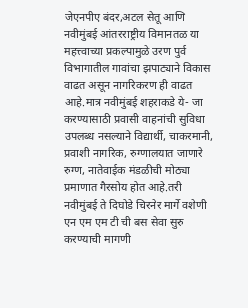जेएनपीए बंदर,अटल सेतू आणि नवीमुंबई आंतरराष्ट्रीय विमानतळ या महत्त्वाच्या प्रकल्पामुळे उरण पुर्व विभागातील गावांचा झपाट्याने विकास वाढत असून नागरिकरण ही वाढत आहे.मात्र नवीमुंबई शहराकडे ये- जा करण्यासाठी प्रवासी वाहनांची सुविधा उपलब्ध नसल्याने विद्यार्थी, चाकरमानी, प्रवाशी नागरिक, रुग्णालयात जाणारे रुग्ण, नातेवाईक मंडळीची मोठ्या प्रमाणात गैरसोय होत आहे.तरी नवीमुंबई ते दिघोडे चिरनेर मार्गे वशेणी एन एम एम टी ची बस सेवा सुरु करण्याची मागणी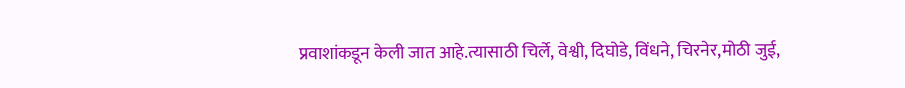प्रवाशांकडून केली जात आहे.त्यासाठी चिर्ले, वेश्वी, दिघोडे, विंधने, चिरनेर,मोठी जुई,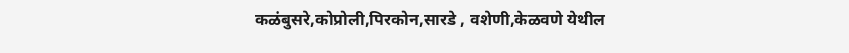कळंबुसरे,कोप्रोली,पिरकोन,सारडे , वशेणी,केळवणे येथील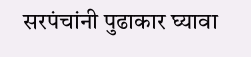सरपंचांनी पुढाकार घ्यावा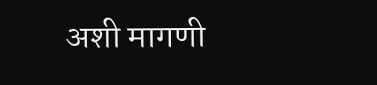अशी मागणी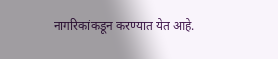नागरिकांकडून करण्यात येत आहे.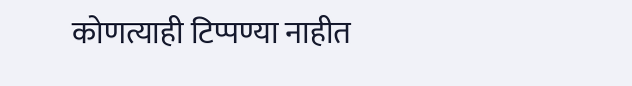कोणत्याही टिप्पण्या नाहीत